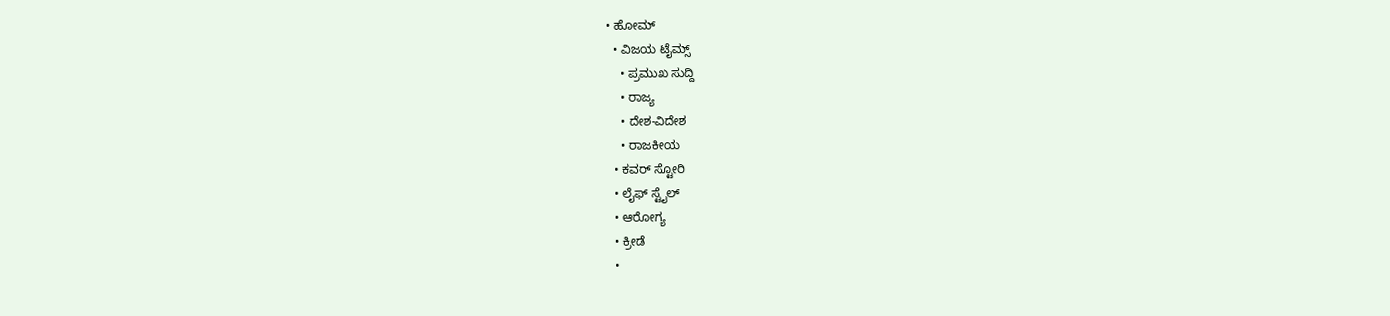• ಹೋಮ್
  • ವಿಜಯ ಟೈಮ್ಸ್‌
    • ಪ್ರಮುಖ ಸುದ್ದಿ
    • ರಾಜ್ಯ
    • ದೇಶ-ವಿದೇಶ
    • ರಾಜಕೀಯ
  • ಕವರ್‌ ಸ್ಟೋರಿ
  • ಲೈಫ್ ಸ್ಟೈಲ್
  • ಆರೋಗ್ಯ
  • ಕ್ರೀಡೆ
  •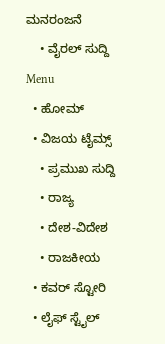ಮನರಂಜನೆ
    • ವೈರಲ್ ಸುದ್ದಿ
Menu
  • ಹೋಮ್
  • ವಿಜಯ ಟೈಮ್ಸ್‌
    • ಪ್ರಮುಖ ಸುದ್ದಿ
    • ರಾಜ್ಯ
    • ದೇಶ-ವಿದೇಶ
    • ರಾಜಕೀಯ
  • ಕವರ್‌ ಸ್ಟೋರಿ
  • ಲೈಫ್ ಸ್ಟೈಲ್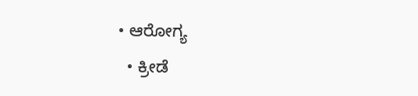• ಆರೋಗ್ಯ
  • ಕ್ರೀಡೆ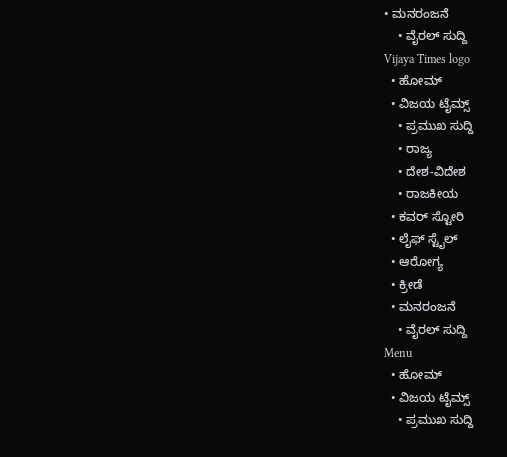• ಮನರಂಜನೆ
    • ವೈರಲ್ ಸುದ್ದಿ
Vijaya Times logo
  • ಹೋಮ್
  • ವಿಜಯ ಟೈಮ್ಸ್‌
    • ಪ್ರಮುಖ ಸುದ್ದಿ
    • ರಾಜ್ಯ
    • ದೇಶ-ವಿದೇಶ
    • ರಾಜಕೀಯ
  • ಕವರ್‌ ಸ್ಟೋರಿ
  • ಲೈಫ್ ಸ್ಟೈಲ್
  • ಆರೋಗ್ಯ
  • ಕ್ರೀಡೆ
  • ಮನರಂಜನೆ
    • ವೈರಲ್ ಸುದ್ದಿ
Menu
  • ಹೋಮ್
  • ವಿಜಯ ಟೈಮ್ಸ್‌
    • ಪ್ರಮುಖ ಸುದ್ದಿ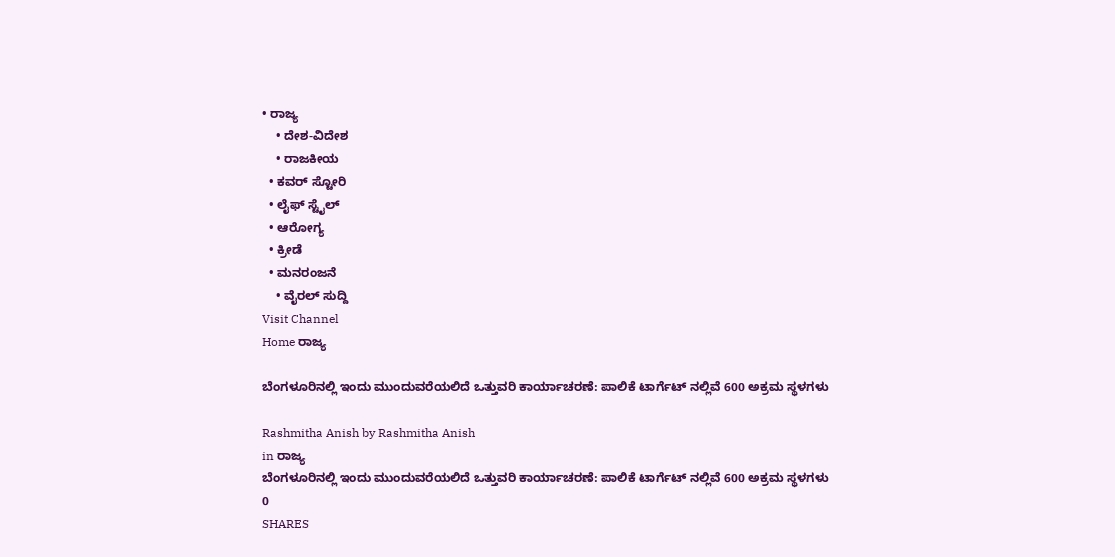• ರಾಜ್ಯ
    • ದೇಶ-ವಿದೇಶ
    • ರಾಜಕೀಯ
  • ಕವರ್‌ ಸ್ಟೋರಿ
  • ಲೈಫ್ ಸ್ಟೈಲ್
  • ಆರೋಗ್ಯ
  • ಕ್ರೀಡೆ
  • ಮನರಂಜನೆ
    • ವೈರಲ್ ಸುದ್ದಿ
Visit Channel
Home ರಾಜ್ಯ

ಬೆಂಗಳೂರಿನಲ್ಲಿ ಇಂದು ಮುಂದುವರೆಯಲಿದೆ ಒತ್ತುವರಿ ಕಾರ್ಯಾಚರಣೆ: ಪಾಲಿಕೆ ಟಾರ್ಗೆಟ್ ನಲ್ಲಿವೆ 600 ಅಕ್ರಮ ಸ್ಥಳಗಳು

Rashmitha Anish by Rashmitha Anish
in ರಾಜ್ಯ
ಬೆಂಗಳೂರಿನಲ್ಲಿ ಇಂದು ಮುಂದುವರೆಯಲಿದೆ ಒತ್ತುವರಿ ಕಾರ್ಯಾಚರಣೆ: ಪಾಲಿಕೆ ಟಾರ್ಗೆಟ್ ನಲ್ಲಿವೆ 600 ಅಕ್ರಮ ಸ್ಥಳಗಳು
0
SHARES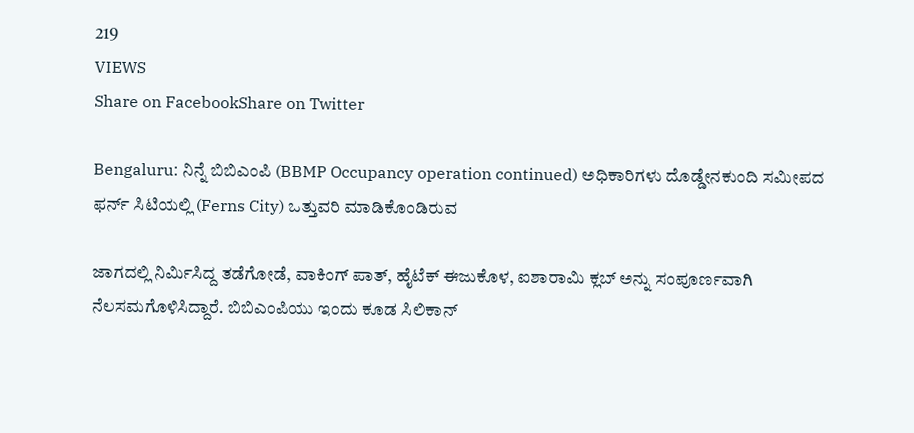219
VIEWS
Share on FacebookShare on Twitter

Bengaluru: ನಿನ್ನೆ ಬಿಬಿಎಂಪಿ (BBMP Occupancy operation continued) ಅಧಿಕಾರಿಗಳು ದೊಡ್ಡೇನಕುಂದಿ ಸಮೀಪದ ಫರ್ನ್ ಸಿಟಿಯಲ್ಲಿ (Ferns City) ಒತ್ತುವರಿ ಮಾಡಿಕೊಂಡಿರುವ

ಜಾಗದಲ್ಲಿ ನಿರ್ಮಿಸಿದ್ದ ತಡೆಗೋಡೆ, ವಾಕಿಂಗ್ ಪಾತ್, ಹೈಟೆಕ್ ಈಜುಕೊಳ, ಐಶಾರಾಮಿ ಕ್ಲಬ್ ಅನ್ನು ಸಂಪೂರ್ಣವಾಗಿ ನೆಲಸಮಗೊಳಿಸಿದ್ದಾರೆ. ಬಿಬಿಎಂಪಿಯು ಇಂದು ಕೂಡ ಸಿಲಿಕಾನ್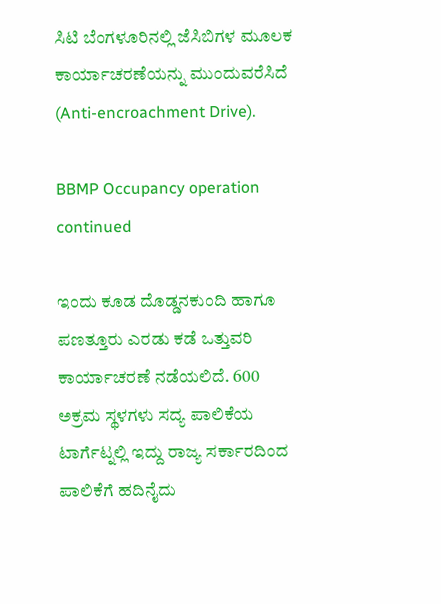ಸಿಟಿ ಬೆಂಗಳೂರಿನಲ್ಲಿ ಜೆಸಿಬಿಗಳ ಮೂಲಕ ಕಾರ್ಯಾಚರಣೆಯನ್ನು ಮುಂದುವರೆಸಿದೆ (Anti-encroachment Drive).

BBMP Occupancy operation continued

ಇಂದು ಕೂಡ ದೊಡ್ಡನಕುಂದಿ ಹಾಗೂ ಪಣತ್ತೂರು ಎರಡು ಕಡೆ ಒತ್ತುವರಿ ಕಾರ್ಯಾಚರಣೆ ನಡೆಯಲಿದೆ. 600 ಅಕ್ರಮ ಸ್ಥಳಗಳು ಸದ್ಯ ಪಾಲಿಕೆಯ ಟಾರ್ಗೆಟ್ನಲ್ಲಿ ಇದ್ದು ರಾಜ್ಯ ಸರ್ಕಾರದಿಂದ ಪಾಲಿಕೆಗೆ ಹದಿನೈದು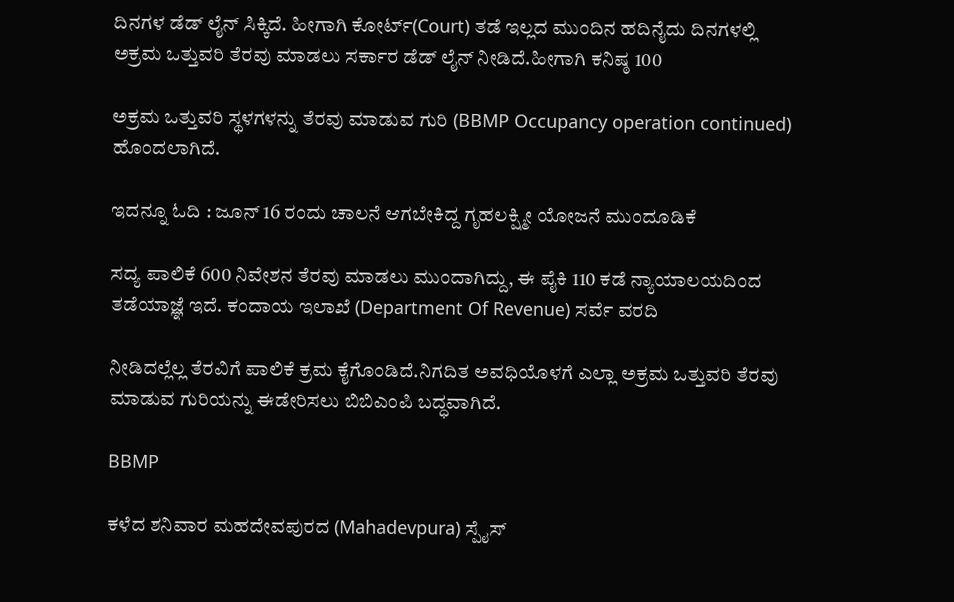ದಿನಗಳ ಡೆಡ್ ಲೈನ್ ಸಿಕ್ಕಿದೆ. ಹೀಗಾಗಿ ಕೋರ್ಟ್(Court) ತಡೆ ಇಲ್ಲದ ಮುಂದಿನ ಹದಿನೈದು ದಿನಗಳಲ್ಲಿ ಅಕ್ರಮ ಒತ್ತುವರಿ ತೆರವು ಮಾಡಲು ಸರ್ಕಾರ ಡೆಡ್ ಲೈನ್ ನೀಡಿದೆ.ಹೀಗಾಗಿ ಕನಿಷ್ಠ 100

ಅಕ್ರಮ ಒತ್ತುವರಿ ಸ್ಥಳಗಳನ್ನು ತೆರವು ಮಾಡುವ ಗುರಿ (BBMP Occupancy operation continued) ಹೊಂದಲಾಗಿದೆ.

ಇದನ್ನೂ ಓದಿ : ಜೂನ್ 16 ರಂದು ಚಾಲನೆ ಆಗಬೇಕಿದ್ದ ಗೃಹಲಕ್ಷ್ಮೀ ಯೋಜನೆ ಮುಂದೂಡಿಕೆ

ಸದ್ಯ ಪಾಲಿಕೆ 600 ನಿವೇಶನ ತೆರವು ಮಾಡಲು ಮುಂದಾಗಿದ್ದು, ಈ ಪೈಕಿ 110 ಕಡೆ ನ್ಯಾಯಾಲಯದಿಂದ ತಡೆಯಾಜ್ಞೆ ಇದೆ. ಕಂದಾಯ ಇಲಾಖೆ (Department Of Revenue) ಸರ್ವೆ ವರದಿ

ನೀಡಿದಲ್ಲೆಲ್ಲ ತೆರವಿಗೆ ಪಾಲಿಕೆ ಕ್ರಮ ಕೈಗೊಂಡಿದೆ.ನಿಗದಿತ ಅವಧಿಯೊಳಗೆ ಎಲ್ಲಾ ಅಕ್ರಮ ಒತ್ತುವರಿ ತೆರವು ಮಾಡುವ ಗುರಿಯನ್ನು ಈಡೇರಿಸಲು ಬಿಬಿಎಂಪಿ ಬದ್ಧವಾಗಿದೆ.

BBMP

ಕಳೆದ ಶನಿವಾರ ಮಹದೇವಪುರದ (Mahadevpura) ಸ್ಪೈಸ್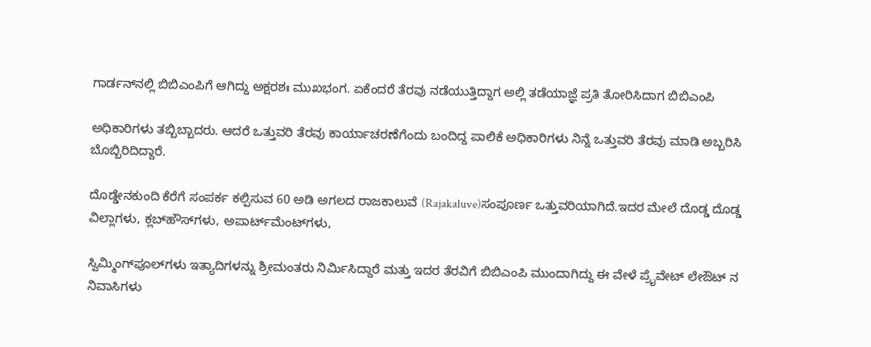ಗಾರ್ಡನ್‌ನಲ್ಲಿ ಬಿಬಿಎಂಪಿಗೆ ಆಗಿದ್ದು ಅಕ್ಷರಶಃ ಮುಖಭಂಗ. ಏಕೆಂದರೆ ತೆರವು ನಡೆಯುತ್ತಿದ್ದಾಗ ಅಲ್ಲಿ ತಡೆಯಾಜ್ಞೆ ಪ್ರತಿ ತೋರಿಸಿದಾಗ ಬಿಬಿಎಂಪಿ

ಅಧಿಕಾರಿಗಳು ತಬ್ಬಿಬ್ಬಾದರು. ಆದರೆ ಒತ್ತುವರಿ ತೆರವು ಕಾರ್ಯಾಚರಣೆಗೆಂದು ಬಂದಿದ್ದ ಪಾಲಿಕೆ ಅಧಿಕಾರಿಗಳು ನಿನ್ನೆ ಒತ್ತುವರಿ ತೆರವು ಮಾಡಿ ಅಬ್ಬರಿಸಿ ಬೊಬ್ಬಿರಿದಿದ್ದಾರೆ.

ದೊಡ್ಡೇನಕುಂದಿ ಕೆರೆಗೆ ಸಂಪರ್ಕ ಕಲ್ಪಿಸುವ 60 ಅಡಿ ಅಗಲದ ರಾಜಕಾಲುವೆ (Rajakaluve)ಸಂಪೂರ್ಣ ಒತ್ತುವರಿಯಾಗಿದೆ.ಇದರ ಮೇಲೆ ದೊಡ್ಡ ದೊಡ್ಡ ವಿಲ್ಲಾಗಳು, ಕ್ಲಬ್‌ಹೌಸ್‌ಗಳು, ಅಪಾರ್ಟ್‌ಮೆಂಟ್‌ಗಳು,

ಸ್ವಿಮ್ಮಿಂಗ್‌ಪೂಲ್‌ಗಳು ಇತ್ಯಾದಿಗಳನ್ನು ಶ್ರೀಮಂತರು ನಿರ್ಮಿಸಿದ್ದಾರೆ ಮತ್ತು ಇದರ ತೆರವಿಗೆ ಬಿಬಿಎಂಪಿ ಮುಂದಾಗಿದ್ದು ಈ ವೇಳೆ ಪ್ರೈವೇಟ್ ಲೇಔಟ್ ನ ನಿವಾಸಿಗಳು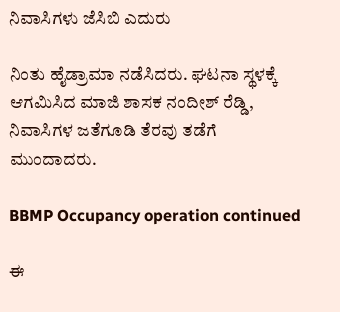ನಿವಾಸಿಗಳು ಜೆಸಿಬಿ ಎದುರು

ನಿಂತು ಹೈಡ್ರಾಮಾ ನಡೆಸಿದರು. ಘಟನಾ ಸ್ಥಳಕ್ಕೆ ಆಗಮಿಸಿದ ಮಾಜಿ ಶಾಸಕ ನಂದೀಶ್ ರೆಡ್ಡಿ, ನಿವಾಸಿಗಳ ಜತೆಗೂಡಿ ತೆರವು ತಡೆಗೆ ಮುಂದಾದರು.

BBMP Occupancy operation continued

ಈ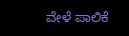ವೇಳೆ ಪಾಲಿಕೆ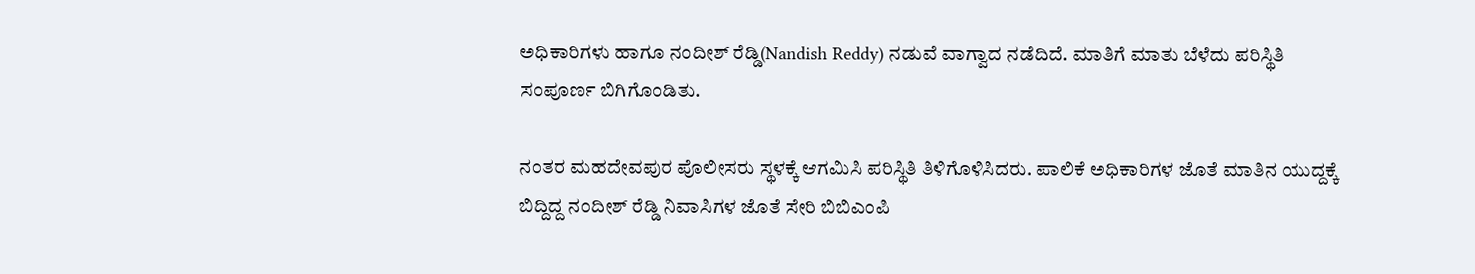ಅಧಿಕಾರಿಗಳು ಹಾಗೂ ನಂದೀಶ್ ರೆಡ್ಡಿ(Nandish Reddy) ನಡುವೆ ವಾಗ್ವಾದ ನಡೆದಿದೆ. ಮಾತಿಗೆ ಮಾತು ಬೆಳೆದು ಪರಿಸ್ಥಿತಿ ಸಂಪೂರ್ಣ ಬಿಗಿಗೊಂಡಿತು.

ನಂತರ ಮಹದೇವಪುರ ಪೊಲೀಸರು ಸ್ಥಳಕ್ಕೆ ಆಗಮಿಸಿ ಪರಿಸ್ಥಿತಿ ತಿಳಿಗೊಳಿಸಿದರು. ಪಾಲಿಕೆ ಅಧಿಕಾರಿಗಳ ಜೊತೆ ಮಾತಿನ ಯುದ್ದಕ್ಕೆ ಬಿದ್ದಿದ್ದ ನಂದೀಶ್ ರೆಡ್ಡಿ ನಿವಾಸಿಗಳ ಜೊತೆ ಸೇರಿ ಬಿಬಿಎಂಪಿ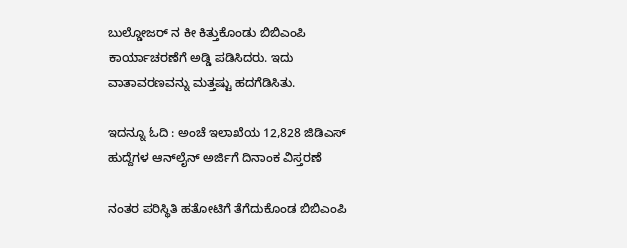ಬುಲ್ಡೋಜರ್ ನ ಕೀ ಕಿತ್ತುಕೊಂಡು ಬಿಬಿಎಂಪಿ ಕಾರ್ಯಾಚರಣೆಗೆ ಅಡ್ಡಿ ಪಡಿಸಿದರು. ಇದು ವಾತಾವರಣವನ್ನು ಮತ್ತಷ್ಟು ಹದಗೆಡಿಸಿತು.

ಇದನ್ನೂ ಓದಿ : ಅಂಚೆ ಇಲಾಖೆಯ 12,828 ಜಿಡಿಎಸ್ ಹುದ್ದೆಗಳ ಆನ್‌ಲೈನ್‌ ಅರ್ಜಿಗೆ ದಿನಾಂಕ ವಿಸ್ತರಣೆ

ನಂತರ ಪರಿಸ್ಥಿತಿ ಹತೋಟಿಗೆ ತೆಗೆದುಕೊಂಡ ಬಿಬಿಎಂಪಿ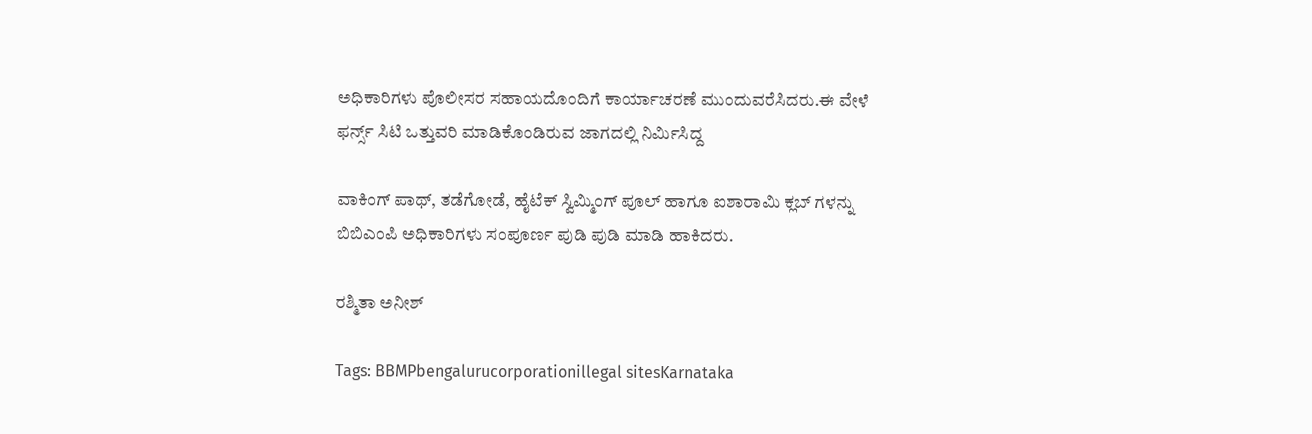ಅಧಿಕಾರಿಗಳು ಪೊಲೀಸರ ಸಹಾಯದೊಂದಿಗೆ ಕಾರ್ಯಾಚರಣೆ ಮುಂದುವರೆಸಿದರು.ಈ ವೇಳೆ ಫರ್ನ್ಸ್ ಸಿಟಿ ಒತ್ತುವರಿ ಮಾಡಿಕೊಂಡಿರುವ ಜಾಗದಲ್ಲಿ ನಿರ್ಮಿಸಿದ್ದ

ವಾಕಿಂಗ್ ಪಾಥ್, ತಡೆಗೋಡೆ, ಹೈಟೆಕ್ ಸ್ವಿಮ್ಮಿಂಗ್ ಪೂಲ್ ಹಾಗೂ ಐಶಾರಾಮಿ ಕ್ಲಬ್ ಗಳನ್ನು ಬಿಬಿಎಂಪಿ ಅಧಿಕಾರಿಗಳು ಸಂಪೂರ್ಣ ಪುಡಿ ಪುಡಿ ಮಾಡಿ ಹಾಕಿದರು.

ರಶ್ಮಿತಾ ಅನೀಶ್

Tags: BBMPbengalurucorporationillegal sitesKarnataka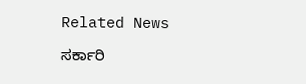Related News

ಸರ್ಕಾರಿ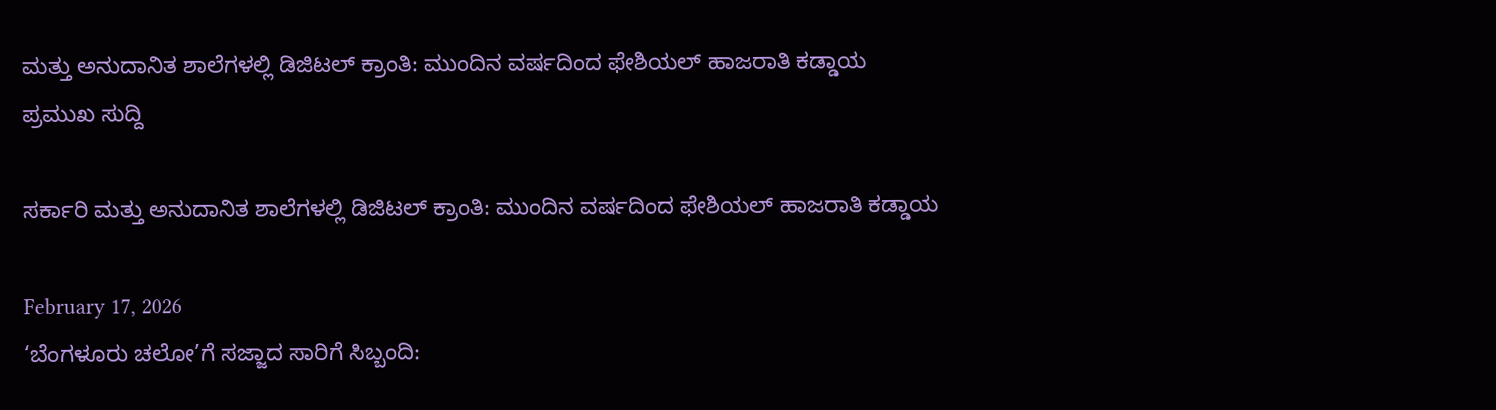ಮತ್ತು ಅನುದಾನಿತ ಶಾಲೆಗಳಲ್ಲಿ ಡಿಜಿಟಲ್ ಕ್ರಾಂತಿ: ಮುಂದಿನ ವರ್ಷದಿಂದ ಫೇಶಿಯಲ್ ಹಾಜರಾತಿ ಕಡ್ಡಾಯ
ಪ್ರಮುಖ ಸುದ್ದಿ

ಸರ್ಕಾರಿ ಮತ್ತು ಅನುದಾನಿತ ಶಾಲೆಗಳಲ್ಲಿ ಡಿಜಿಟಲ್ ಕ್ರಾಂತಿ: ಮುಂದಿನ ವರ್ಷದಿಂದ ಫೇಶಿಯಲ್ ಹಾಜರಾತಿ ಕಡ್ಡಾಯ

February 17, 2026
‘ಬೆಂಗಳೂರು ಚಲೋ’ಗೆ ಸಜ್ಜಾದ ಸಾರಿಗೆ ಸಿಬ್ಬಂದಿ: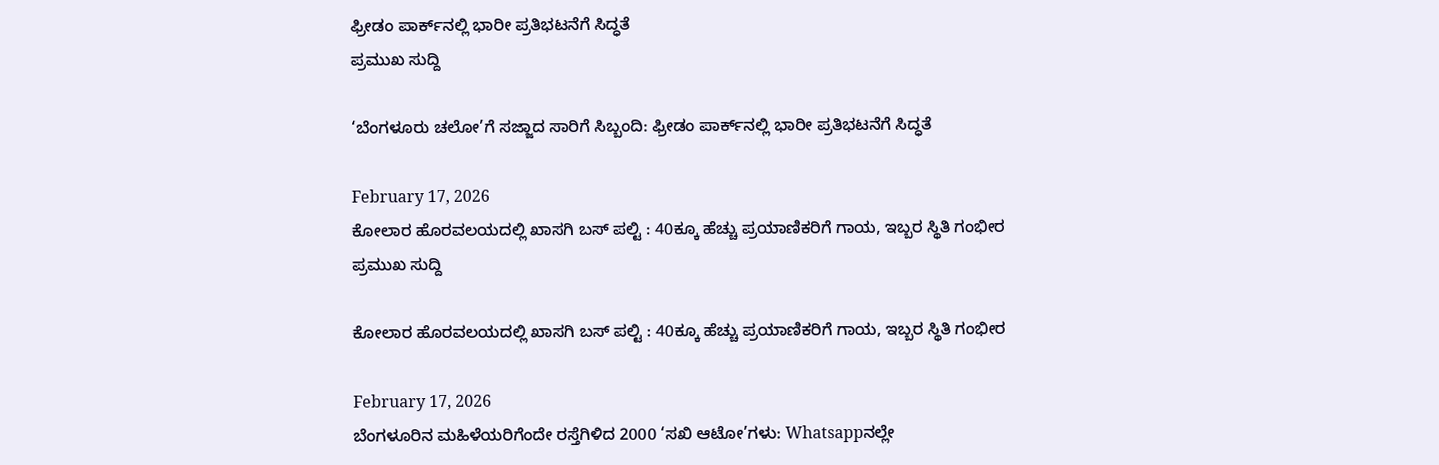ಫ್ರೀಡಂ ಪಾರ್ಕ್‌ನಲ್ಲಿ ಭಾರೀ ಪ್ರತಿಭಟನೆಗೆ ಸಿದ್ಧತೆ
ಪ್ರಮುಖ ಸುದ್ದಿ

‘ಬೆಂಗಳೂರು ಚಲೋ’ಗೆ ಸಜ್ಜಾದ ಸಾರಿಗೆ ಸಿಬ್ಬಂದಿ: ಫ್ರೀಡಂ ಪಾರ್ಕ್‌ನಲ್ಲಿ ಭಾರೀ ಪ್ರತಿಭಟನೆಗೆ ಸಿದ್ಧತೆ

February 17, 2026
ಕೋಲಾರ ಹೊರವಲಯದಲ್ಲಿ ಖಾಸಗಿ ಬಸ್ ಪಲ್ಟಿ : 40ಕ್ಕೂ ಹೆಚ್ಚು ಪ್ರಯಾಣಿಕರಿಗೆ ಗಾಯ, ಇಬ್ಬರ ಸ್ಥಿತಿ ಗಂಭೀರ
ಪ್ರಮುಖ ಸುದ್ದಿ

ಕೋಲಾರ ಹೊರವಲಯದಲ್ಲಿ ಖಾಸಗಿ ಬಸ್ ಪಲ್ಟಿ : 40ಕ್ಕೂ ಹೆಚ್ಚು ಪ್ರಯಾಣಿಕರಿಗೆ ಗಾಯ, ಇಬ್ಬರ ಸ್ಥಿತಿ ಗಂಭೀರ

February 17, 2026
ಬೆಂಗಳೂರಿನ ಮಹಿಳೆಯರಿಗೆಂದೇ ರಸ್ತೆಗಿಳಿದ 2000 ‘ಸಖಿ ಆಟೋ’ಗಳು: Whatsappನಲ್ಲೇ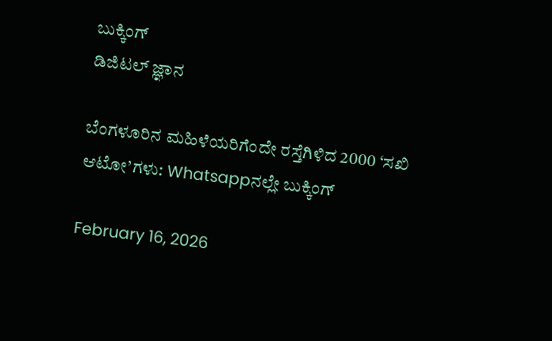ಬುಕ್ಕಿಂಗ್
ಡಿಜಿಟಲ್ ಜ್ಞಾನ

ಬೆಂಗಳೂರಿನ ಮಹಿಳೆಯರಿಗೆಂದೇ ರಸ್ತೆಗಿಳಿದ 2000 ‘ಸಖಿ ಆಟೋ’ಗಳು: Whatsappನಲ್ಲೇ ಬುಕ್ಕಿಂಗ್

February 16, 2026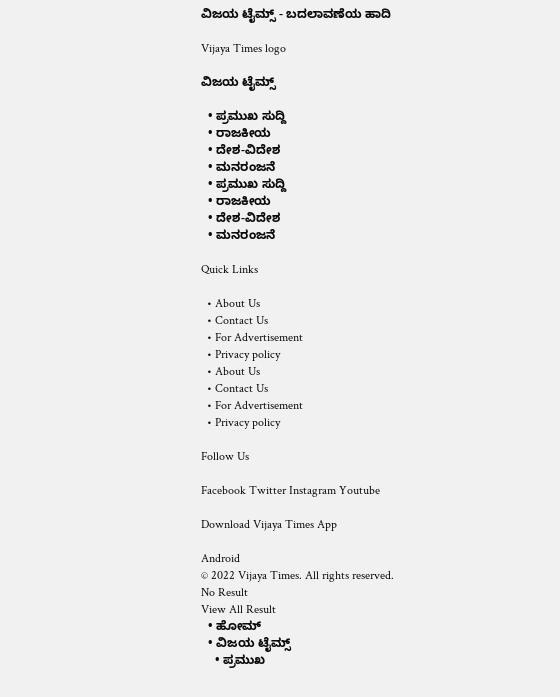ವಿಜಯ ಟೈಮ್ಸ್‌ - ಬದಲಾವಣೆಯ ಹಾದಿ

Vijaya Times logo

ವಿಜಯ ಟೈಮ್ಸ್‌

  • ಪ್ರಮುಖ ಸುದ್ದಿ
  • ರಾಜಕೀಯ
  • ದೇಶ-ವಿದೇಶ
  • ಮನರಂಜನೆ
  • ಪ್ರಮುಖ ಸುದ್ದಿ
  • ರಾಜಕೀಯ
  • ದೇಶ-ವಿದೇಶ
  • ಮನರಂಜನೆ

Quick Links

  • About Us
  • Contact Us
  • For Advertisement
  • Privacy policy
  • About Us
  • Contact Us
  • For Advertisement
  • Privacy policy

Follow Us

Facebook Twitter Instagram Youtube

Download Vijaya Times App

Android
© 2022 Vijaya Times. All rights reserved.
No Result
View All Result
  • ಹೋಮ್
  • ವಿಜಯ ಟೈಮ್ಸ್‌
    • ಪ್ರಮುಖ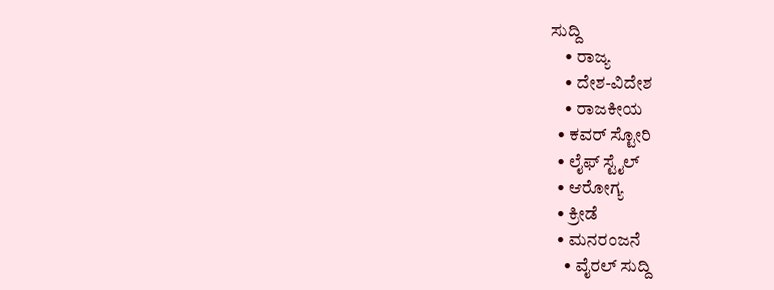ಸುದ್ದಿ
    • ರಾಜ್ಯ
    • ದೇಶ-ವಿದೇಶ
    • ರಾಜಕೀಯ
  • ಕವರ್‌ ಸ್ಟೋರಿ
  • ಲೈಫ್ ಸ್ಟೈಲ್
  • ಆರೋಗ್ಯ
  • ಕ್ರೀಡೆ
  • ಮನರಂಜನೆ
    • ವೈರಲ್ ಸುದ್ದಿ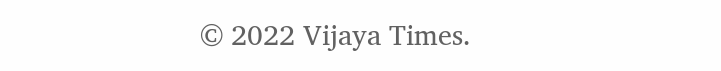© 2022 Vijaya Times.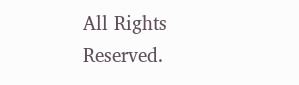All Rights Reserved.